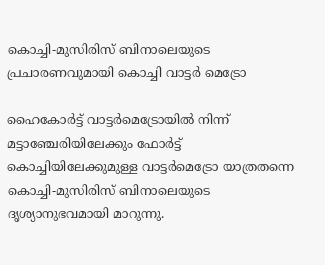കൊച്ചി-മുസിരിസ് ബിനാലെയുടെ പ്രചാരണവുമായി കൊച്ചി വാട്ടർ മെട്രോ

ഹൈകോർട്ട് വാട്ടർമെട്രോയിൽ നിന്ന് മട്ടാഞ്ചേരിയിലേക്കും ഫോർട്ട് കൊച്ചിയിലേക്കുമുള്ള വാട്ടർമെട്രോ യാത്രതന്നെ കൊച്ചി-മുസിരിസ് ബിനാലെയുടെ ദൃശ്യാനുഭവമായി മാറുന്നു.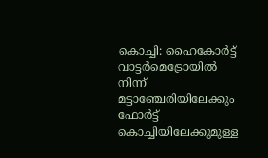കൊച്ചി: ഹൈകോർട്ട് വാട്ടർമെട്രോയിൽ നിന്ന് മട്ടാഞ്ചേരിയിലേക്കും ഫോർട്ട് കൊച്ചിയിലേക്കുമുള്ള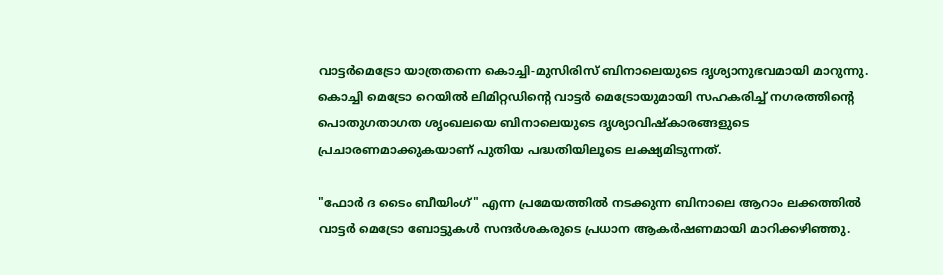വാട്ടർമെട്രോ യാത്രതന്നെ കൊച്ചി-മുസിരിസ് ബിനാലെയുടെ ദൃശ്യാനുഭവമായി മാറുന്നു. കൊച്ചി മെട്രോ റെയിൽ ലിമിറ്റഡിന്റെ വാട്ടർ മെട്രോയുമായി സഹകരിച്ച് നഗരത്തിന്റെ പൊതുഗതാഗത ശൃംഖലയെ ബിനാലെയുടെ ദൃശ്യാവിഷ്കാരങ്ങളുടെ പ്രചാരണമാക്കുകയാണ് പുതിയ പദ്ധതിയിലൂടെ ലക്ഷ്യമിടുന്നത്.

"ഫോർ ദ ടൈം ബീയിംഗ്" എന്ന പ്രമേയത്തിൽ നടക്കുന്ന ബിനാലെ ആറാം ലക്കത്തിൽ വാട്ടർ മെട്രോ ബോട്ടുകൾ സന്ദർശകരുടെ പ്രധാന ആകർഷണമായി മാറിക്കഴിഞ്ഞു.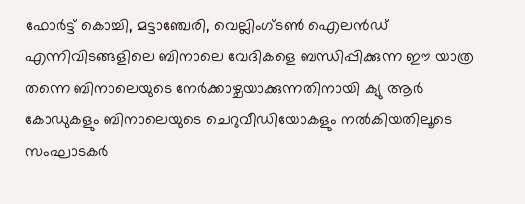ഫോർട്ട് കൊച്ചി, മട്ടാഞ്ചേരി, വെല്ലിംഗ്ടൺ ഐലൻഡ് എന്നിവിടങ്ങളിലെ ബിനാലെ വേദികളെ ബന്ധിപ്പിക്കുന്ന ഈ യാത്ര തന്നെ ബിനാലെയുടെ നേർക്കാഴ്ചയാക്കുന്നതിനായി ക്യു ആർ കോഡുകളും ബിനാലെയുടെ ചെറുവീഡിയോകളും നൽകിയതിലൂടെ സംഘാടകർ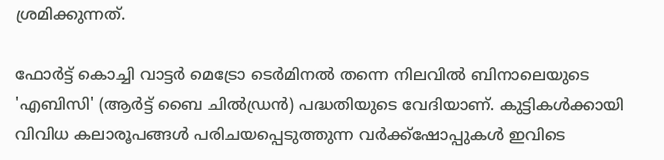ശ്രമിക്കുന്നത്.

ഫോർട്ട് കൊച്ചി വാട്ടർ മെട്രോ ടെർമിനൽ തന്നെ നിലവിൽ ബിനാലെയുടെ 'എബിസി' (ആർട്ട് ബൈ ചിൽഡ്രൻ) പദ്ധതിയുടെ വേദിയാണ്. കുട്ടികൾക്കായി വിവിധ കലാരൂപങ്ങൾ പരിചയപ്പെടുത്തുന്ന വർക്ക്ഷോപ്പുകൾ ഇവിടെ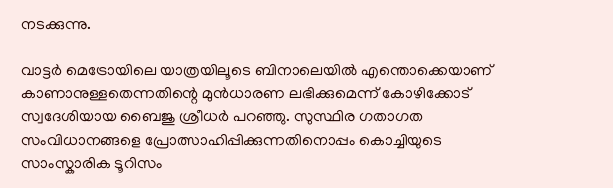നടക്കുന്നു.

വാട്ടർ മെട്രോയിലെ യാത്രയിലൂടെ ബിനാലെയിൽ എന്തൊക്കെയാണ് കാണാനുള്ളതെന്നതിന്റെ മുൻധാരണ ലഭിക്കുമെന്ന് കോഴിക്കോട് സ്വദേശിയായ ബൈജു ശ്രീധർ പറഞ്ഞു. സുസ്ഥിര ഗതാഗത സംവിധാനങ്ങളെ പ്രോത്സാഹിപ്പിക്കുന്നതിനൊപ്പം കൊച്ചിയുടെ സാംസ്കാരിക ടൂറിസം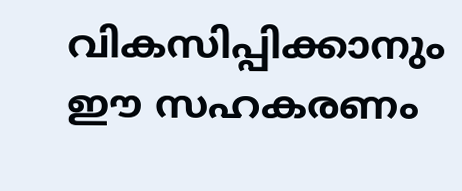വികസിപ്പിക്കാനും ഈ സഹകരണം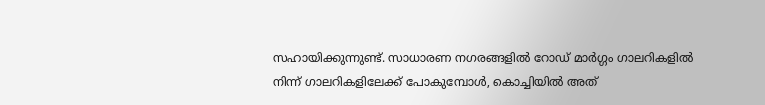സഹായിക്കുന്നുണ്ട്. സാധാരണ നഗരങ്ങളിൽ റോഡ് മാർഗ്ഗം ഗാലറികളിൽ നിന്ന് ഗാലറികളിലേക്ക് പോകുമ്പോൾ, കൊച്ചിയിൽ അത്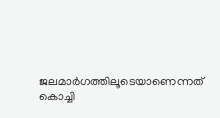ജലമാർഗത്തിലൂടെയാണെന്നത് കൊച്ചി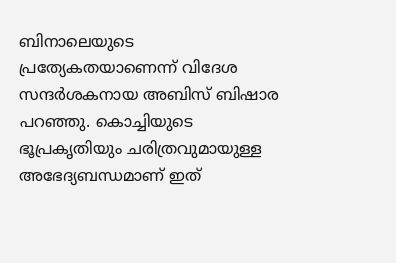ബിനാലെയുടെ പ്രത്യേകതയാണെന്ന് വിദേശ സന്ദർശകനായ അബിസ് ബിഷാര പറഞ്ഞു. കൊച്ചിയുടെ ഭൂപ്രകൃതിയും ചരിത്രവുമായുള്ള അഭേദ്യബന്ധമാണ് ഇത്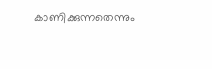കാണിക്കുന്നതെന്നും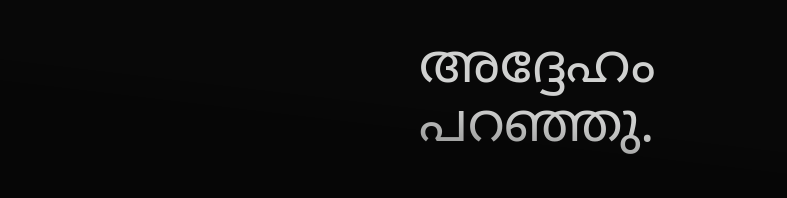അദ്ദേഹം പറഞ്ഞു.